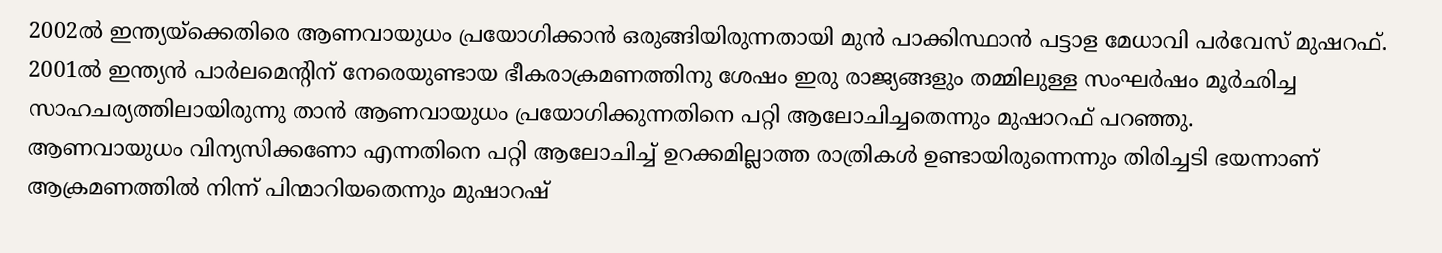2002ൽ ഇന്ത്യയ്ക്കെതിരെ ആണവായുധം പ്രയോഗിക്കാൻ ഒരുങ്ങിയിരുന്നതായി മുൻ പാക്കിസ്ഥാൻ പട്ടാള മേധാവി പർവേസ് മുഷറഫ്. 2001ൽ ഇന്ത്യൻ പാർലമെന്റിന് നേരെയുണ്ടായ ഭീകരാക്രമണത്തിനു ശേഷം ഇരു രാജ്യങ്ങളും തമ്മിലുള്ള സംഘർഷം മൂർഛിച്ച സാഹചര്യത്തിലായിരുന്നു താൻ ആണവായുധം പ്രയോഗിക്കുന്നതിനെ പറ്റി ആലോചിച്ചതെന്നും മുഷാറഫ് പറഞ്ഞു.
ആണവായുധം വിന്യസിക്കണോ എന്നതിനെ പറ്റി ആലോചിച്ച് ഉറക്കമില്ലാത്ത രാത്രികൾ ഉണ്ടായിരുന്നെന്നും തിരിച്ചടി ഭയന്നാണ് ആക്രമണത്തിൽ നിന്ന് പിന്മാറിയതെന്നും മുഷാറഷ്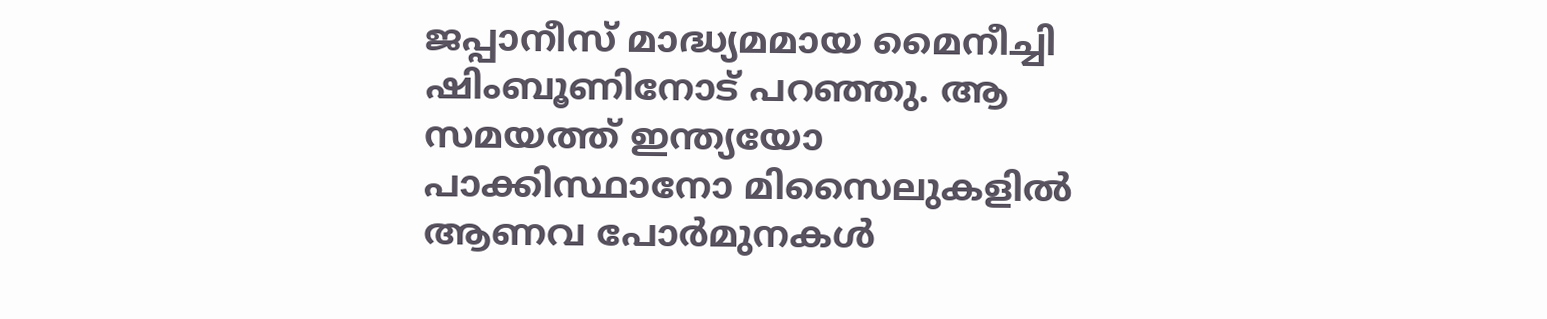ജപ്പാനീസ് മാദ്ധ്യമമായ മൈനീച്ചി ഷിംബൂണിനോട് പറഞ്ഞു. ആ സമയത്ത് ഇന്ത്യയോ പാക്കിസ്ഥാനോ മിസൈലുകളിൽ ആണവ പോർമുനകൾ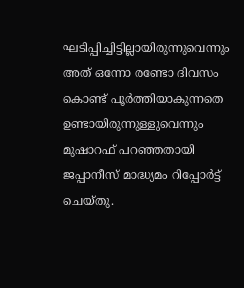ഘടിപ്പിച്ചിട്ടില്ലായിരുന്നുവെന്നും അത് ഒന്നോ രണ്ടോ ദിവസം കൊണ്ട് പൂർത്തിയാകുന്നതെ ഉണ്ടായിരുന്നുള്ളുവെന്നും മുഷാറഫ് പറഞ്ഞതായി ജപ്പാനീസ് മാദ്ധ്യമം റിപ്പോർട്ട് ചെയ്തു.